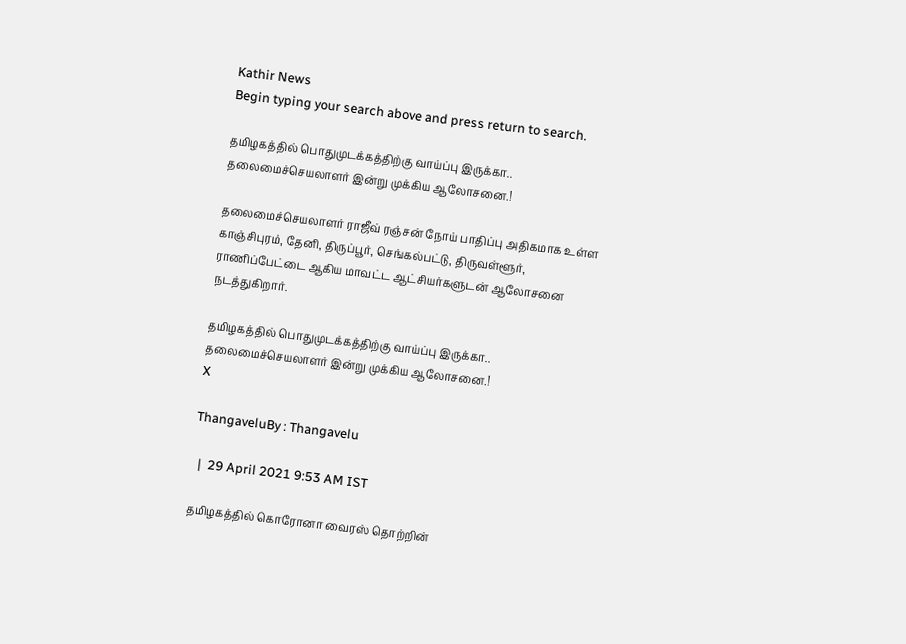Kathir News
Begin typing your search above and press return to search.

தமிழகத்தில் பொதுமுடக்கத்திற்கு வாய்ப்பு இருக்கா.. தலைமைச்செயலாளர் இன்று முக்கிய ஆலோசனை.!

தலைமைச்செயலாளர் ராஜீவ் ரஞ்சன் நோய் பாதிப்பு அதிகமாக உள்ள காஞ்சிபுரம், தேனி, திருப்பூர், செங்கல்பட்டு, திருவள்ளூர், ராணிப்பேட்டை ஆகிய மாவட்ட ஆட்சியர்களுடன் ஆலோசனை நடத்துகிறார்.

தமிழகத்தில் பொதுமுடக்கத்திற்கு வாய்ப்பு இருக்கா.. தலைமைச்செயலாளர் இன்று முக்கிய ஆலோசனை.!
X

ThangaveluBy : Thangavelu

  |  29 April 2021 9:53 AM IST

தமிழகத்தில் கொரோனா வைரஸ் தொற்றின்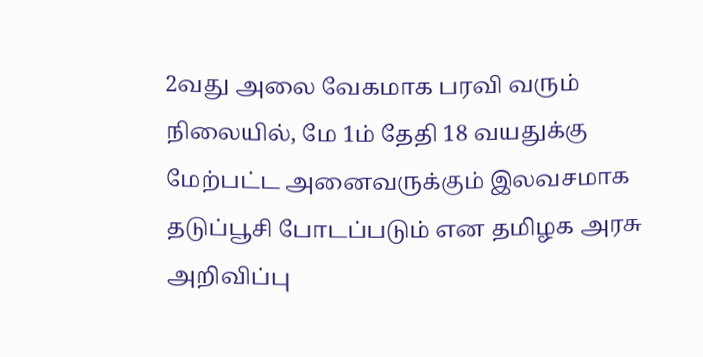2வது அலை வேகமாக பரவி வரும் நிலையில், மே 1ம் தேதி 18 வயதுக்கு மேற்பட்ட அனைவருக்கும் இலவசமாக தடுப்பூசி போடப்படும் என தமிழக அரசு அறிவிப்பு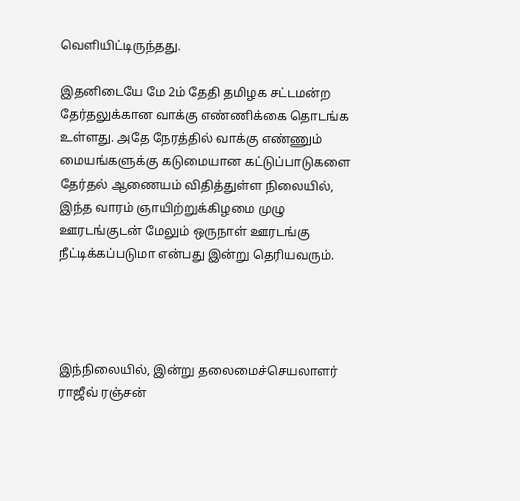வெளியிட்டிருந்தது.

இதனிடையே மே 2ம் தேதி தமிழக சட்டமன்ற தேர்தலுக்கான வாக்கு எண்ணிக்கை தொடங்க உள்ளது. அதே நேரத்தில் வாக்கு எண்ணும் மையங்களுக்கு கடுமையான கட்டுப்பாடுகளை தேர்தல் ஆணையம் விதித்துள்ள நிலையில், இந்த வாரம் ஞாயிற்றுக்கிழமை முழு ஊரடங்குடன் மேலும் ஒருநாள் ஊரடங்கு நீட்டிக்கப்படுமா என்பது இன்று தெரியவரும்.




இந்நிலையில், இன்று தலைமைச்செயலாளர் ராஜீவ் ரஞ்சன்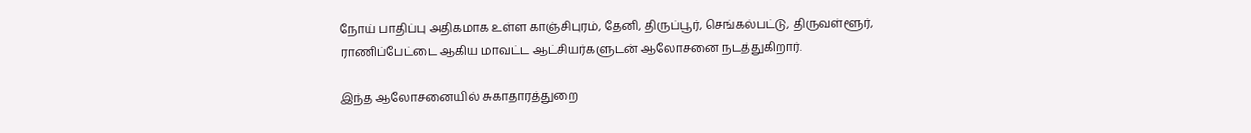நோய் பாதிப்பு அதிகமாக உள்ள காஞ்சிபுரம், தேனி, திருப்பூர், செங்கல்பட்டு, திருவள்ளூர், ராணிப்பேட்டை ஆகிய மாவட்ட ஆட்சியர்களுடன் ஆலோசனை நடத்துகிறார்.

இந்த ஆலோசனையில் சுகாதாரத்துறை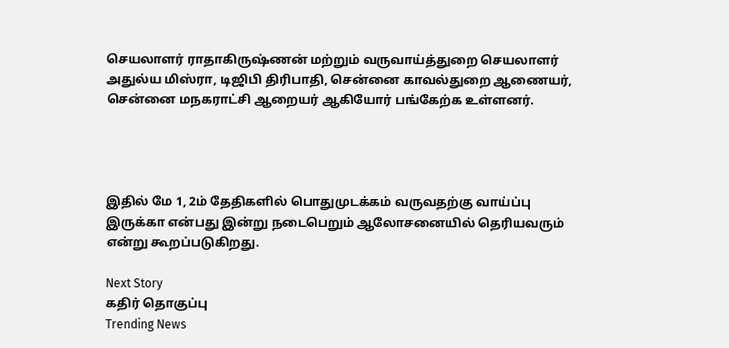செயலாளர் ராதாகிருஷ்ணன் மற்றும் வருவாய்த்துறை செயலாளர் அதுல்ய மிஸ்ரா, டிஜிபி திரிபாதி, சென்னை காவல்துறை ஆணையர், சென்னை மநகராட்சி ஆறையர் ஆகியோர் பங்கேற்க உள்ளனர்.




இதில் மே 1, 2ம் தேதிகளில் பொதுமுடக்கம் வருவதற்கு வாய்ப்பு இருக்கா என்பது இன்று நடைபெறும் ஆலோசனையில் தெரியவரும் என்று கூறப்படுகிறது.

Next Story
கதிர் தொகுப்பு
Trending News